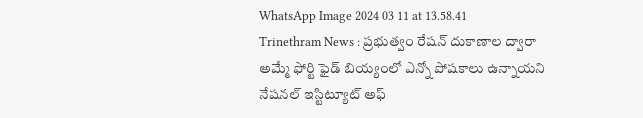WhatsApp Image 2024 03 11 at 13.58.41
Trinethram News : ప్రభుత్వం రేషన్ దుకాణాల ద్వారా అమ్మే ఫోర్టి ఫైడ్ బియ్యంలో ఎన్నో పోషకాలు ఉన్నాయని నేషనల్ ఇస్టిట్యూట్ అఫ్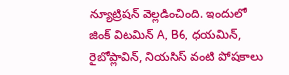న్యూట్రిషన్ వెల్లడించింది. ఇందులో జింక్ విటమిన్ A, B6, ధయమిన్, రైబోప్లావిన్, నియసిస్ వంటి పోషకాలు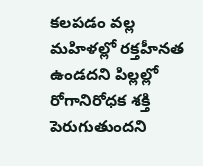కలపడం వల్ల మహిళల్లో రక్తహీనత ఉండదని పిల్లల్లో రోగానిరోధక శక్తి పెరుగుతుందని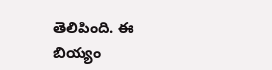తెలిపింది. ఈ బియ్యం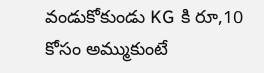వండుకోకుండు KG కి రూ,10 కోసం అమ్ముకుంటే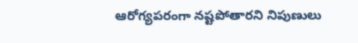ఆరోగ్యపరంగా నష్టపోతారని నిపుణులు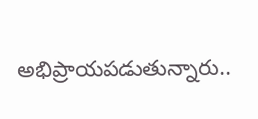అభిప్రాయపడుతున్నారు..